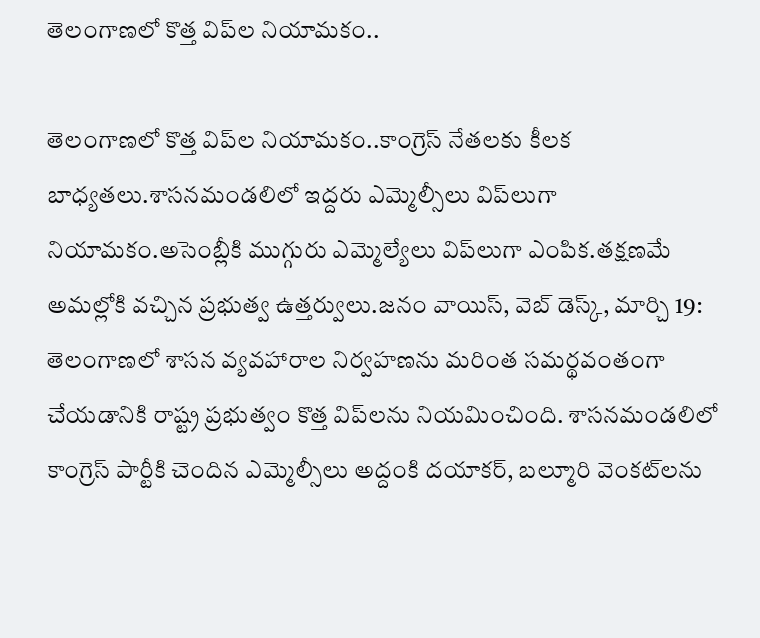తెలంగాణలో కొత్త విప్‌ల నియామకం..

తెలంగాణలో కొత్త విప్‌ల నియామకం..కాంగ్రెస్ నేతలకు కీలక బాధ్యతలు.శాసనమండలిలో ఇద్దరు ఎమ్మెల్సీలు విప్‌లుగా నియామకం.అసెంబ్లీకి ముగ్గురు ఎమ్మెల్యేలు విప్‌లుగా ఎంపిక.తక్షణమే అమల్లోకి వచ్చిన ప్రభుత్వ ఉత్తర్వులు.జనం వాయిస్, వెబ్ డెస్క్, మార్చి 19: తెలంగాణలో శాసన వ్యవహారాల నిర్వహణను మరింత సమర్థవంతంగా చేయడానికి రాష్ట్ర ప్రభుత్వం కొత్త విప్‌లను నియమించింది. శాసనమండలిలో కాంగ్రెస్ పార్టీకి చెందిన ఎమ్మెల్సీలు అద్దంకి దయాకర్, బల్మూరి వెంకట్‌లను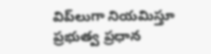విప్‌లుగా నియమిస్తూ ప్రభుత్వ ప్రధాన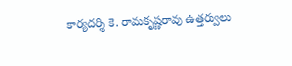కార్యదర్శి కె. రామకృష్ణరావు ఉత్తర్వులు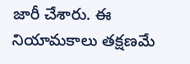జారీ చేశారు. ఈ నియామకాలు తక్షణమే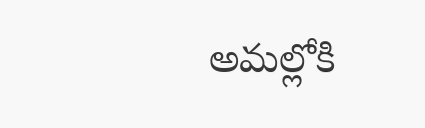అమల్లోకి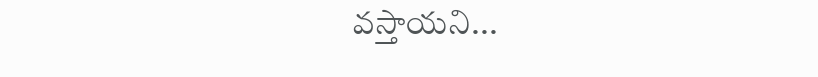వస్తాయని...